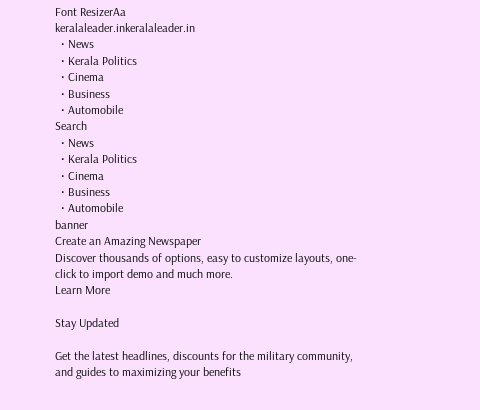Font ResizerAa
keralaleader.inkeralaleader.in
  • News
  • Kerala Politics
  • Cinema
  • Business
  • Automobile
Search
  • News
  • Kerala Politics
  • Cinema
  • Business
  • Automobile
banner
Create an Amazing Newspaper
Discover thousands of options, easy to customize layouts, one-click to import demo and much more.
Learn More

Stay Updated

Get the latest headlines, discounts for the military community, and guides to maximizing your benefits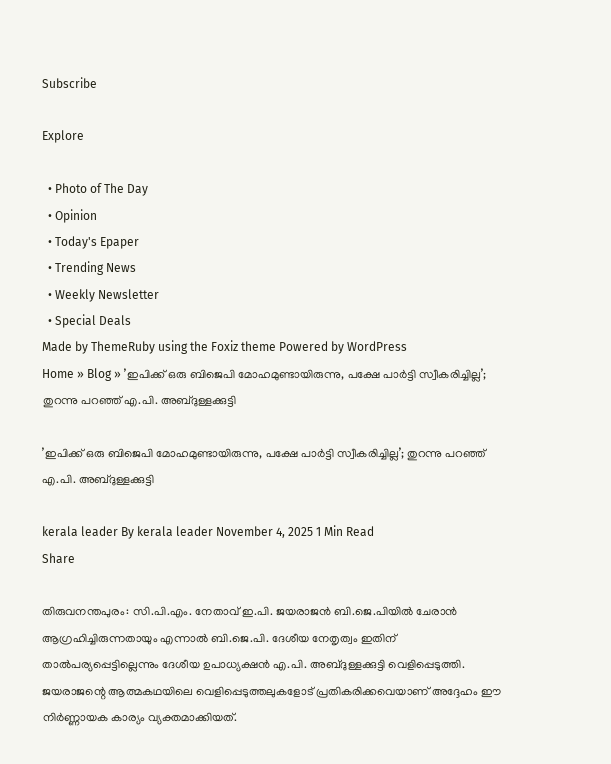Subscribe

Explore

  • Photo of The Day
  • Opinion
  • Today's Epaper
  • Trending News
  • Weekly Newsletter
  • Special Deals
Made by ThemeRuby using the Foxiz theme Powered by WordPress
Home » Blog » ’ഇപിക്ക് ഒരു ബിജെപി മോഹമുണ്ടായിരുന്നു, പക്ഷേ പാർട്ടി സ്വീകരിച്ചില്ല’; തുറന്നു പറഞ്ഞ് എ.പി. അബ്ദുള്ളക്കുട്ടി

’ഇപിക്ക് ഒരു ബിജെപി മോഹമുണ്ടായിരുന്നു, പക്ഷേ പാർട്ടി സ്വീകരിച്ചില്ല’; തുറന്നു പറഞ്ഞ് എ.പി. അബ്ദുള്ളക്കുട്ടി

kerala leader By kerala leader November 4, 2025 1 Min Read
Share

തിരുവനന്തപുരം: സി.പി.എം. നേതാവ് ഇ.പി. ജയരാജൻ ബി.ജെ.പിയിൽ ചേരാൻ ആഗ്രഹിച്ചിരുന്നതായും എന്നാൽ ബി.ജെ.പി. ദേശീയ നേതൃത്വം ഇതിന് താൽപര്യപ്പെട്ടില്ലെന്നും ദേശീയ ഉപാധ്യക്ഷൻ എ.പി. അബ്ദുള്ളക്കുട്ടി വെളിപ്പെടുത്തി. ജയരാജന്റെ ആത്മകഥയിലെ വെളിപ്പെടുത്തലുകളോട് പ്രതികരിക്കവെയാണ് അദ്ദേഹം ഈ നിർണ്ണായക കാര്യം വ്യക്തമാക്കിയത്.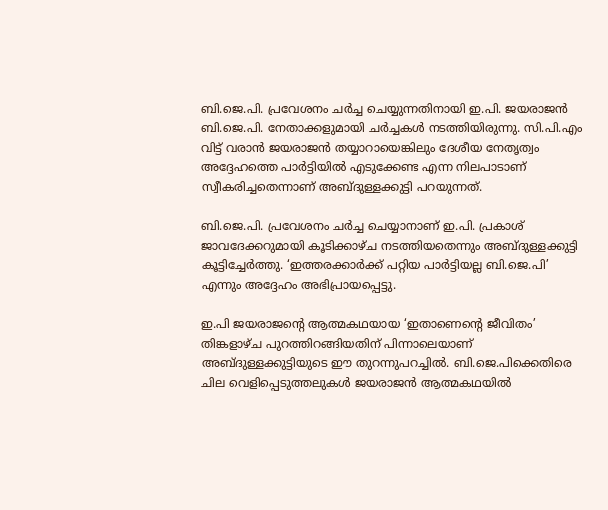ബി.ജെ.പി. പ്രവേശനം ചർച്ച ചെയ്യുന്നതിനായി ഇ.പി. ജയരാജൻ ബി.ജെ.പി. നേതാക്കളുമായി ചർച്ചകൾ നടത്തിയിരുന്നു. സി.പി.എം വിട്ട് വരാൻ ജയരാജൻ തയ്യാറായെങ്കിലും ദേശീയ നേതൃത്വം അദ്ദേഹത്തെ പാർട്ടിയിൽ എടുക്കേണ്ട എന്ന നിലപാടാണ് സ്വീകരിച്ചതെന്നാണ് അബ്ദുള്ളക്കുട്ടി പറയുന്നത്.

ബി.ജെ.പി. പ്രവേശനം ചർച്ച ചെയ്യാനാണ് ഇ.പി. പ്രകാശ് ജാവദേക്കറുമായി കൂടിക്കാഴ്ച നടത്തിയതെന്നും അബ്ദുള്ളക്കുട്ടി കൂട്ടിച്ചേർത്തു. ‘ഇത്തരക്കാർക്ക് പറ്റിയ പാർട്ടിയല്ല ബി.ജെ.പി’ എന്നും അദ്ദേഹം അഭിപ്രായപ്പെട്ടു.

ഇ.പി ജയരാജൻ്റെ ആത്മകഥയായ ‘ഇതാണെന്റെ ജീവിതം’ തിങ്കളാഴ്ച പുറത്തിറങ്ങിയതിന് പിന്നാലെയാണ് അബ്ദുള്ളക്കുട്ടിയുടെ ഈ തുറന്നുപറച്ചിൽ. ബി.ജെ.പിക്കെതിരെ ചില വെളിപ്പെടുത്തലുകൾ ജയരാജൻ ആത്മകഥയിൽ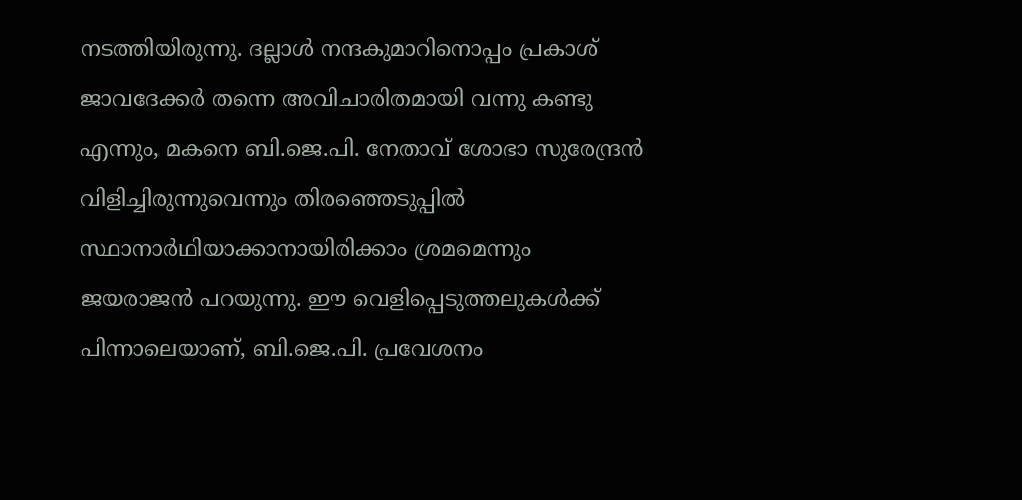നടത്തിയിരുന്നു. ദല്ലാൾ നന്ദകുമാറിനൊപ്പം പ്രകാശ് ജാവദേക്കർ തന്നെ അവിചാരിതമായി വന്നു കണ്ടു എന്നും, മകനെ ബി.ജെ.പി. നേതാവ് ശോഭാ സുരേന്ദ്രൻ വിളിച്ചിരുന്നുവെന്നും തിരഞ്ഞെടുപ്പിൽ സ്ഥാനാർഥിയാക്കാനായിരിക്കാം ശ്രമമെന്നും ജയരാജൻ പറയുന്നു. ഈ വെളിപ്പെടുത്തലുകൾക്ക് പിന്നാലെയാണ്, ബി.ജെ.പി. പ്രവേശനം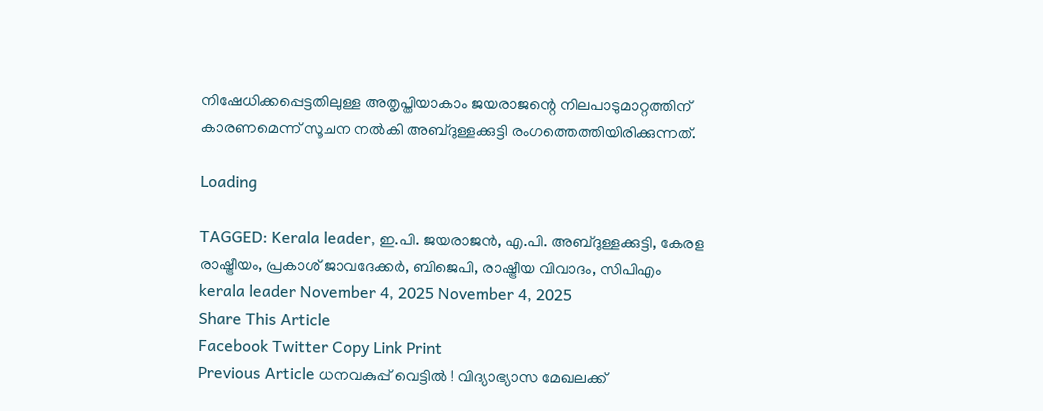നിഷേധിക്കപ്പെട്ടതിലുള്ള അതൃപ്തിയാകാം ജയരാജന്റെ നിലപാടുമാറ്റത്തിന് കാരണമെന്ന് സൂചന നൽകി അബ്ദുള്ളക്കുട്ടി രംഗത്തെത്തിയിരിക്കുന്നത്.

Loading

TAGGED: Kerala leader, ഇ.പി. ജയരാജൻ, എ.പി. അബ്ദുള്ളക്കുട്ടി, കേരള രാഷ്ട്രീയം, പ്രകാശ് ജാവദേക്കർ, ബിജെപി, രാഷ്ട്രീയ വിവാദം, സിപിഎം
kerala leader November 4, 2025 November 4, 2025
Share This Article
Facebook Twitter Copy Link Print
Previous Article ധനവകുപ്പ് വെട്ടിൽ ! വിദ്യാഭ്യാസ മേഖലക്ക്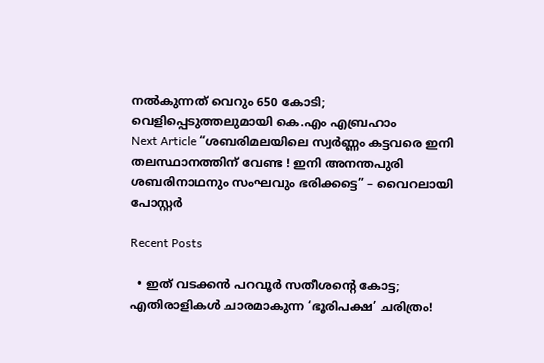നൽകുന്നത് വെറും 650 കോടി; വെളിപ്പെടുത്തലുമായി കെ.എം എബ്രഹാം
Next Article “ശബരിമലയിലെ സ്വർണ്ണം കട്ടവരെ ഇനി തലസ്ഥാനത്തിന് വേണ്ട ! ഇനി അനന്തപുരി ശബരിനാഥനും സംഘവും ഭരിക്കട്ടെ” – വൈറലായി പോസ്റ്റർ

Recent Posts

  • ഇത് വടക്കൻ പറവൂർ സതീശൻ്റെ കോട്ട; എതിരാളികൾ ചാരമാകുന്ന ‘ഭൂരിപക്ഷ’ ചരിത്രം!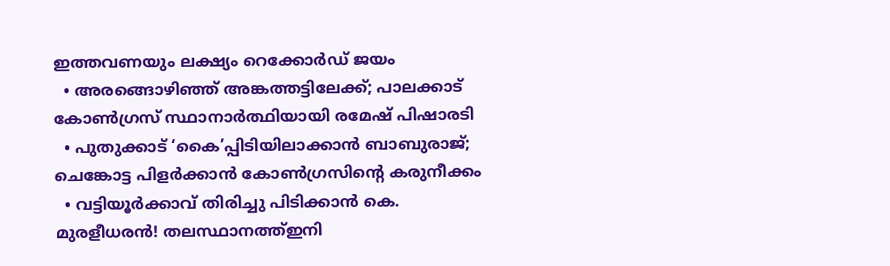ഇത്തവണയും ലക്ഷ്യം റെക്കോർഡ് ജയം
  • അരങ്ങൊഴിഞ്ഞ് അങ്കത്തട്ടിലേക്ക്; പാലക്കാട് കോൺഗ്രസ് സ്ഥാനാർത്ഥിയായി രമേഷ് പിഷാരടി
  • പുതുക്കാട് ‘കൈ’പ്പിടിയിലാക്കാൻ ബാബുരാജ്; ചെങ്കോട്ട പിളർക്കാൻ കോൺഗ്രസിന്റെ കരുനീക്കം
  • വട്ടിയൂർക്കാവ് തിരിച്ചു പിടിക്കാൻ കെ. മുരളീധരൻ! തലസ്ഥാനത്ത്ഇനി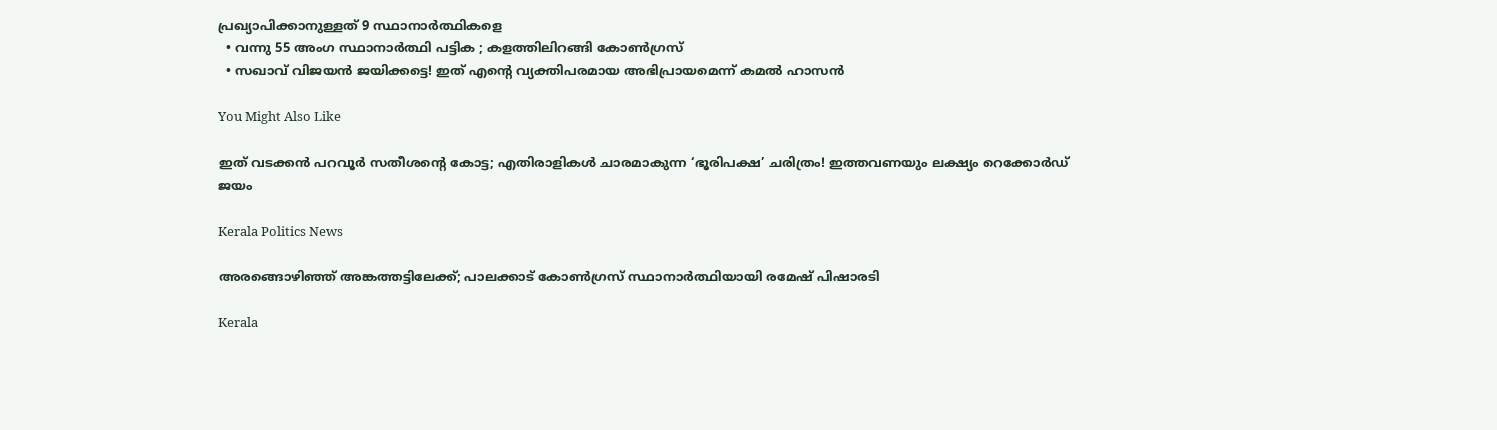പ്രഖ്യാപിക്കാനുള്ളത് 9 സ്ഥാനാർത്ഥികളെ
  • വന്നു 55 അംഗ സ്ഥാനാർത്ഥി പട്ടിക ; കളത്തിലിറങ്ങി കോൺഗ്രസ്
  • സഖാവ് വിജയൻ ജയിക്കട്ടെ! ഇത് എൻ്റെ വ്യക്തിപരമായ അഭിപ്രായമെന്ന് കമൽ ഹാസൻ

You Might Also Like

ഇത് വടക്കൻ പറവൂർ സതീശൻ്റെ കോട്ട; എതിരാളികൾ ചാരമാകുന്ന ‘ഭൂരിപക്ഷ’ ചരിത്രം! ഇത്തവണയും ലക്ഷ്യം റെക്കോർഡ് ജയം

Kerala Politics News

അരങ്ങൊഴിഞ്ഞ് അങ്കത്തട്ടിലേക്ക്; പാലക്കാട് കോൺഗ്രസ് സ്ഥാനാർത്ഥിയായി രമേഷ് പിഷാരടി

Kerala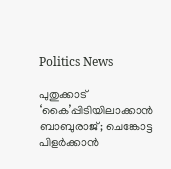Politics News

പുതുക്കാട് ‘കൈ’പ്പിടിയിലാക്കാൻ ബാബുരാജ്; ചെങ്കോട്ട പിളർക്കാൻ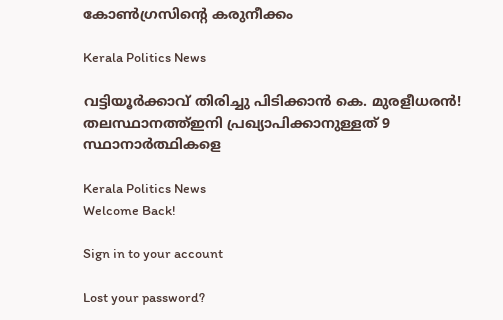കോൺഗ്രസിന്റെ കരുനീക്കം

Kerala Politics News

വട്ടിയൂർക്കാവ് തിരിച്ചു പിടിക്കാൻ കെ. മുരളീധരൻ! തലസ്ഥാനത്ത്ഇനി പ്രഖ്യാപിക്കാനുള്ളത് 9 സ്ഥാനാർത്ഥികളെ

Kerala Politics News
Welcome Back!

Sign in to your account

Lost your password?